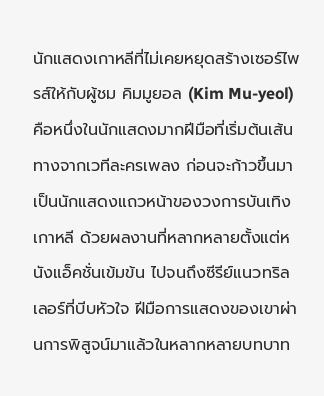นักแสดงเกาหลีที่ไม่เคยหยุดสร้างเซอร์ไพรส์ให้กับผู้ชม คิมมูยอล (Kim Mu-yeol) คือหนึ่งในนักแสดงมากฝีมือที่เริ่มต้นเส้นทางจากเวทีละครเพลง ก่อนจะก้าวขึ้นมาเป็นนักแสดงแถวหน้าของวงการบันเทิงเกาหลี ด้วยผลงานที่หลากหลายตั้งแต่หนังแอ็คชั่นเข้มข้น ไปจนถึงซีรีย์แนวทริลเลอร์ที่บีบหัวใจ ฝีมือการแสดงของเขาผ่านการพิสูจน์มาแล้วในหลากหลายบทบาท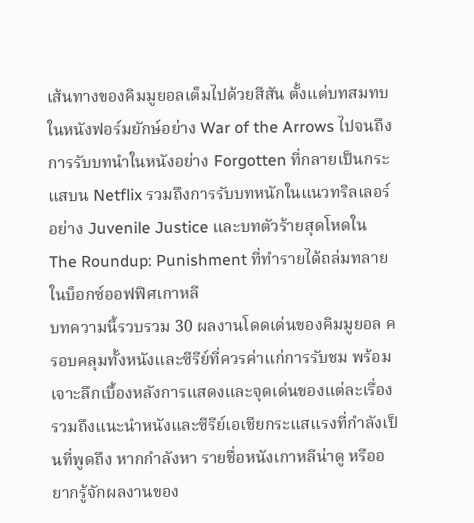เส้นทางของคิมมูยอลเต็มไปด้วยสีสัน ตั้งแต่บทสมทบในหนังฟอร์มยักษ์อย่าง War of the Arrows ไปจนถึงการรับบทนำในหนังอย่าง Forgotten ที่กลายเป็นกระแสบน Netflix รวมถึงการรับบทหนักในแนวทริลเลอร์อย่าง Juvenile Justice และบทตัวร้ายสุดโหดใน The Roundup: Punishment ที่ทำรายได้ถล่มทลายในบ็อกซ์ออฟฟิศเกาหลี
บทความนี้รวบรวม 30 ผลงานโดดเด่นของคิมมูยอล ครอบคลุมทั้งหนังและซีรีย์ที่ควรค่าแก่การรับชม พร้อมเจาะลึกเบื้องหลังการแสดงและจุดเด่นของแต่ละเรื่อง รวมถึงแนะนำหนังและซีรีย์เอเชียกระแสแรงที่กำลังเป็นที่พูดถึง หากกำลังหา รายชื่อหนังเกาหลีน่าดู หรืออยากรู้จักผลงานของ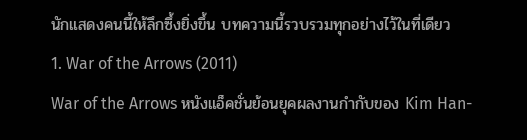นักแสดงคนนี้ให้ลึกซึ้งยิ่งขึ้น บทความนี้รวบรวมทุกอย่างไว้ในที่เดียว
1. War of the Arrows (2011)
War of the Arrows หนังแอ็คชั่นย้อนยุคผลงานกำกับของ Kim Han-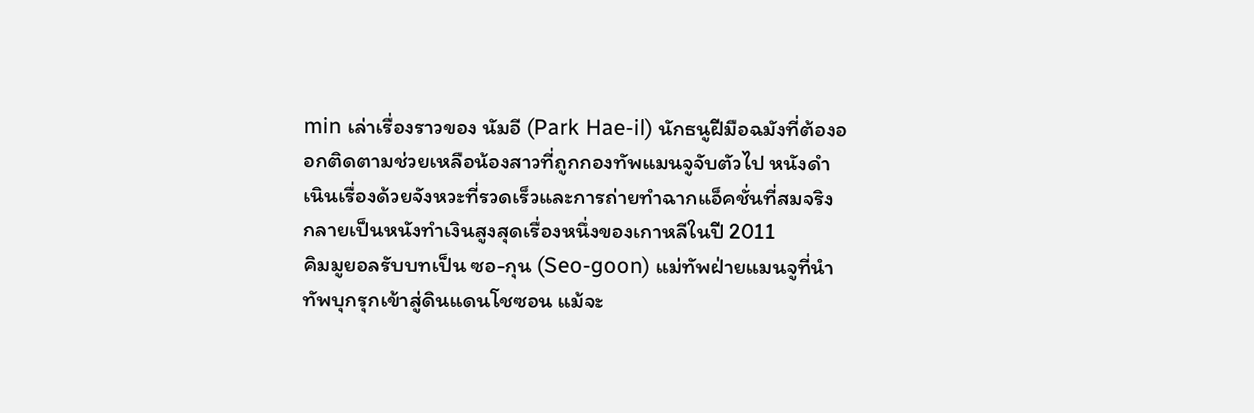min เล่าเรื่องราวของ นัมอี (Park Hae-il) นักธนูฝีมือฉมังที่ต้องออกติดตามช่วยเหลือน้องสาวที่ถูกกองทัพแมนจูจับตัวไป หนังดำเนินเรื่องด้วยจังหวะที่รวดเร็วและการถ่ายทำฉากแอ็คชั่นที่สมจริง กลายเป็นหนังทำเงินสูงสุดเรื่องหนึ่งของเกาหลีในปี 2011
คิมมูยอลรับบทเป็น ซอ-กุน (Seo-goon) แม่ทัพฝ่ายแมนจูที่นำทัพบุกรุกเข้าสู่ดินแดนโชซอน แม้จะ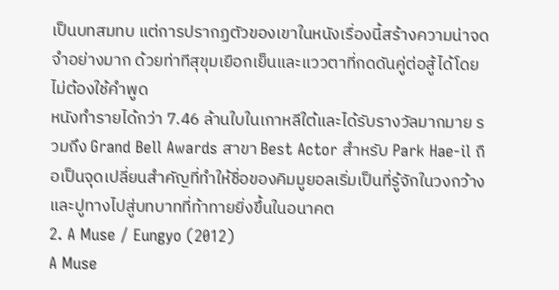เป็นบทสมทบ แต่การปรากฏตัวของเขาในหนังเรื่องนี้สร้างความน่าจดจำอย่างมาก ด้วยท่าทีสุขุมเยือกเย็นและแววตาที่กดดันคู่ต่อสู้ได้โดยไม่ต้องใช้คำพูด
หนังทำรายได้กว่า 7.46 ล้านใบในเกาหลีใต้และได้รับรางวัลมากมาย รวมถึง Grand Bell Awards สาขา Best Actor สำหรับ Park Hae-il ถือเป็นจุดเปลี่ยนสำคัญที่ทำให้ชื่อของคิมมูยอลเริ่มเป็นที่รู้จักในวงกว้าง และปูทางไปสู่บทบาทที่ท้าทายยิ่งขึ้นในอนาคต
2. A Muse / Eungyo (2012)
A Muse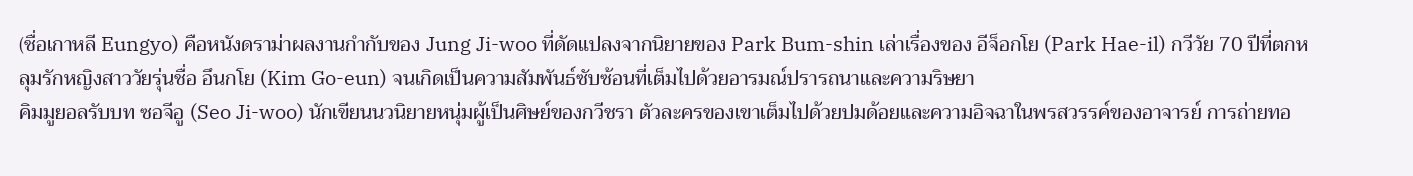(ชื่อเกาหลี Eungyo) คือหนังดราม่าผลงานกำกับของ Jung Ji-woo ที่ดัดแปลงจากนิยายของ Park Bum-shin เล่าเรื่องของ อีจ็อกโย (Park Hae-il) กวีวัย 70 ปีที่ตกหลุมรักหญิงสาววัยรุ่นชื่อ อึนกโย (Kim Go-eun) จนเกิดเป็นความสัมพันธ์ซับซ้อนที่เต็มไปด้วยอารมณ์ปรารถนาและความริษยา
คิมมูยอลรับบท ซอจีอู (Seo Ji-woo) นักเขียนนวนิยายหนุ่มผู้เป็นศิษย์ของกวีชรา ตัวละครของเขาเต็มไปด้วยปมด้อยและความอิจฉาในพรสวรรค์ของอาจารย์ การถ่ายทอ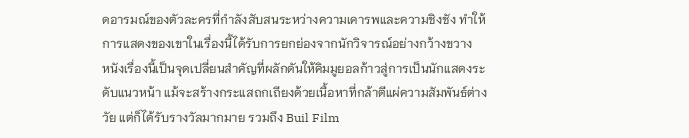ดอารมณ์ของตัวละครที่กำลังสับสนระหว่างความเคารพและความชิงชัง ทำให้การแสดงของเขาในเรื่องนี้ได้รับการยกย่องจากนักวิจารณ์อย่างกว้างขวาง
หนังเรื่องนี้เป็นจุดเปลี่ยนสำคัญที่ผลักดันให้คิมมูยอลก้าวสู่การเป็นนักแสดงระดับแนวหน้า แม้จะสร้างกระแสถกเถียงด้วยเนื้อหาที่กล้าตีแผ่ความสัมพันธ์ต่างวัย แต่ก็ได้รับรางวัลมากมาย รวมถึง Buil Film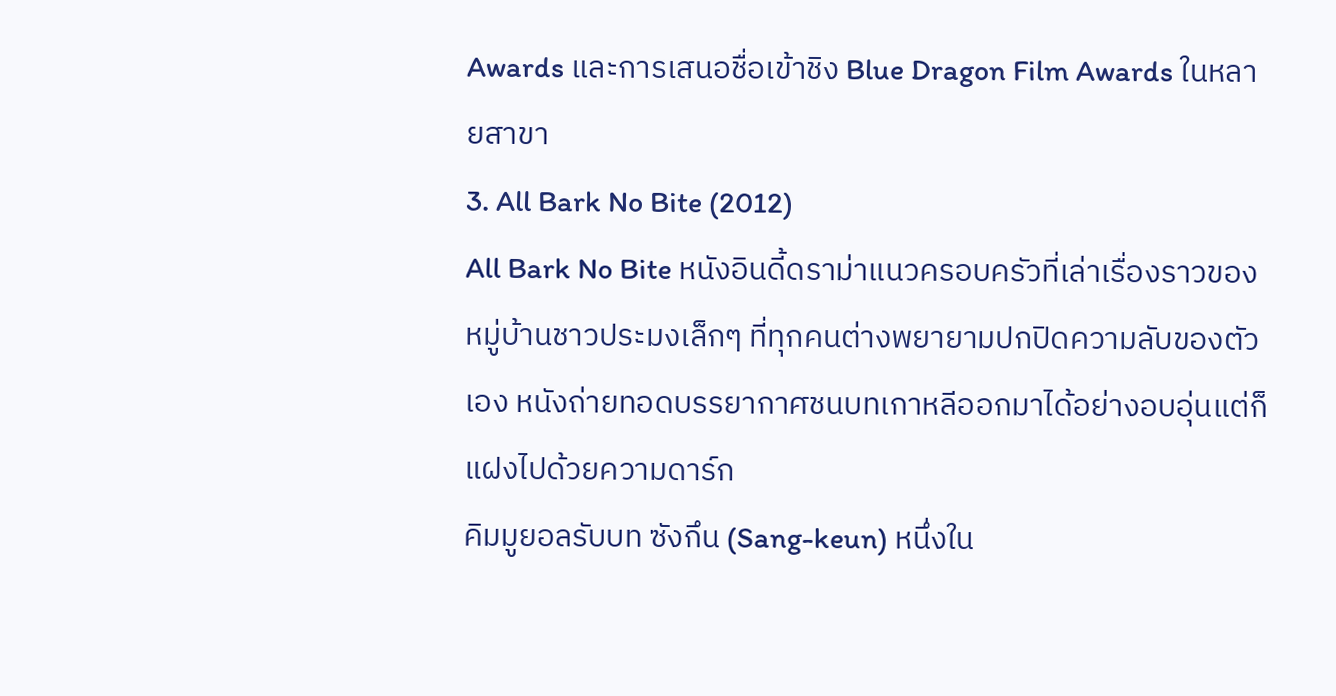Awards และการเสนอชื่อเข้าชิง Blue Dragon Film Awards ในหลายสาขา
3. All Bark No Bite (2012)
All Bark No Bite หนังอินดี้ดราม่าแนวครอบครัวที่เล่าเรื่องราวของหมู่บ้านชาวประมงเล็กๆ ที่ทุกคนต่างพยายามปกปิดความลับของตัวเอง หนังถ่ายทอดบรรยากาศชนบทเกาหลีออกมาได้อย่างอบอุ่นแต่ก็แฝงไปด้วยความดาร์ก
คิมมูยอลรับบท ซังกึน (Sang-keun) หนึ่งใน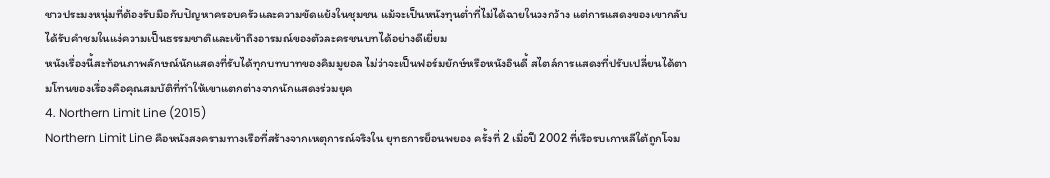ชาวประมงหนุ่มที่ต้องรับมือกับปัญหาครอบครัวและความขัดแย้งในชุมชน แม้จะเป็นหนังทุนต่ำที่ไม่ได้ฉายในวงกว้าง แต่การแสดงของเขากลับได้รับคำชมในแง่ความเป็นธรรมชาติและเข้าถึงอารมณ์ของตัวละครชนบทได้อย่างดีเยี่ยม
หนังเรื่องนี้สะท้อนภาพลักษณ์นักแสดงที่รับได้ทุกบทบาทของคิมมูยอล ไม่ว่าจะเป็นฟอร์มยักษ์หรือหนังอินดี้ สไตล์การแสดงที่ปรับเปลี่ยนได้ตามโทนของเรื่องคือคุณสมบัติที่ทำให้เขาแตกต่างจากนักแสดงร่วมยุค
4. Northern Limit Line (2015)
Northern Limit Line คือหนังสงครามทางเรือที่สร้างจากเหตุการณ์จริงใน ยุทธการย็อนพยอง ครั้งที่ 2 เมื่อปี 2002 ที่เรือรบเกาหลีใต้ถูกโจม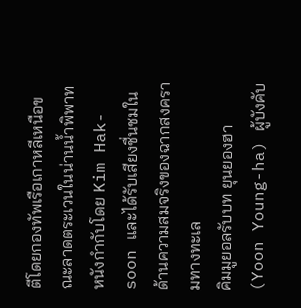ตีโดยกองทัพเรือเกาหลีเหนือขณะลาดตระเวนในน่านน้ำพิพาท หนังกำกับโดย Kim Hak-soon และได้รับเสียงชื่นชมในด้านความสมจริงของฉากสงครามทางทะเล
คิมมูยอลรับบท ยุนยองฮา (Yoon Young-ha) ผู้บังคับ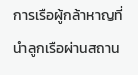การเรือผู้กล้าหาญที่นำลูกเรือผ่านสถาน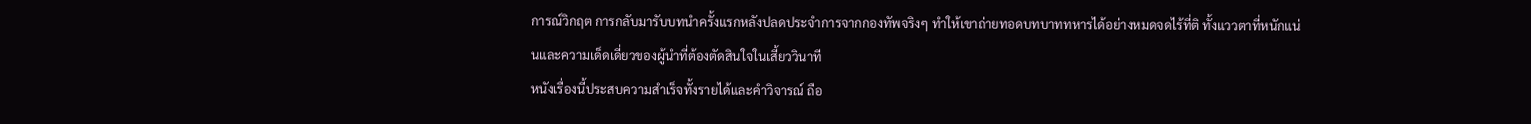การณ์วิกฤต การกลับมารับบทนำครั้งแรกหลังปลดประจำการจากกองทัพจริงๆ ทำให้เขาถ่ายทอดบทบาททหารได้อย่างหมดจดไร้ที่ติ ทั้งแววตาที่หนักแน่นและความเด็ดเดี่ยวของผู้นำที่ต้องตัดสินใจในเสี้ยววินาที
หนังเรื่องนี้ประสบความสำเร็จทั้งรายได้และคำวิจารณ์ ถือ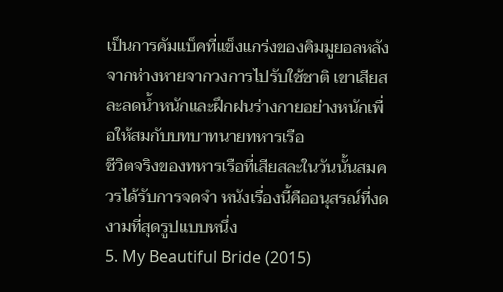เป็นการคัมแบ็คที่แข็งแกร่งของคิมมูยอลหลังจากห่างหายจากวงการไปรับใช้ชาติ เขาเสียสละลดน้ำหนักและฝึกฝนร่างกายอย่างหนักเพื่อให้สมกับบทบาทนายทหารเรือ
ชีวิตจริงของทหารเรือที่เสียสละในวันนั้นสมควรได้รับการจดจำ หนังเรื่องนี้คืออนุสรณ์ที่งดงามที่สุดรูปแบบหนึ่ง
5. My Beautiful Bride (2015)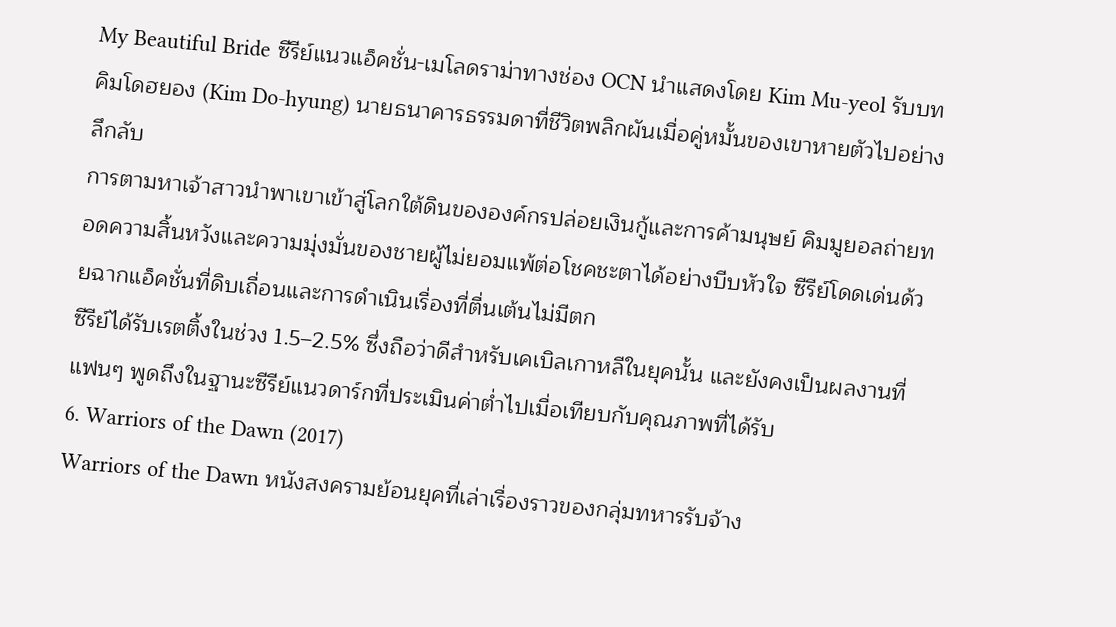My Beautiful Bride ซีรีย์แนวแอ็คชั่น-เมโลดราม่าทางช่อง OCN นำแสดงโดย Kim Mu-yeol รับบท คิมโดฮยอง (Kim Do-hyung) นายธนาคารธรรมดาที่ชีวิตพลิกผันเมื่อคู่หมั้นของเขาหายตัวไปอย่างลึกลับ
การตามหาเจ้าสาวนำพาเขาเข้าสู่โลกใต้ดินขององค์กรปล่อยเงินกู้และการค้ามนุษย์ คิมมูยอลถ่ายทอดความสิ้นหวังและความมุ่งมั่นของชายผู้ไม่ยอมแพ้ต่อโชคชะตาได้อย่างบีบหัวใจ ซีรีย์โดดเด่นด้วยฉากแอ็คชั่นที่ดิบเถื่อนและการดำเนินเรื่องที่ตื่นเต้นไม่มีตก
ซีรีย์ได้รับเรตติ้งในช่วง 1.5–2.5% ซึ่งถือว่าดีสำหรับเคเบิลเกาหลีในยุคนั้น และยังคงเป็นผลงานที่แฟนๆ พูดถึงในฐานะซีรีย์แนวดาร์กที่ประเมินค่าต่ำไปเมื่อเทียบกับคุณภาพที่ได้รับ
6. Warriors of the Dawn (2017)
Warriors of the Dawn หนังสงครามย้อนยุคที่เล่าเรื่องราวของกลุ่มทหารรับจ้าง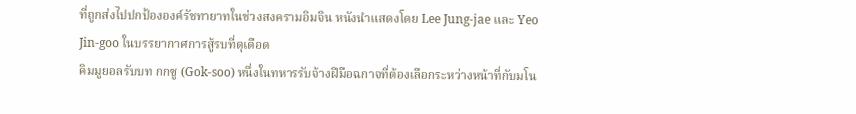ที่ถูกส่งไปปกป้ององค์รัชทายาทในช่วงสงครามอิมจิน หนังนำแสดงโดย Lee Jung-jae และ Yeo Jin-goo ในบรรยากาศการสู้รบที่ดุเดือด
คิมมูยอลรับบท กกซู (Gok-soo) หนึ่งในทหารรับจ้างฝีมือฉกาจที่ต้องเลือกระหว่างหน้าที่กับมโน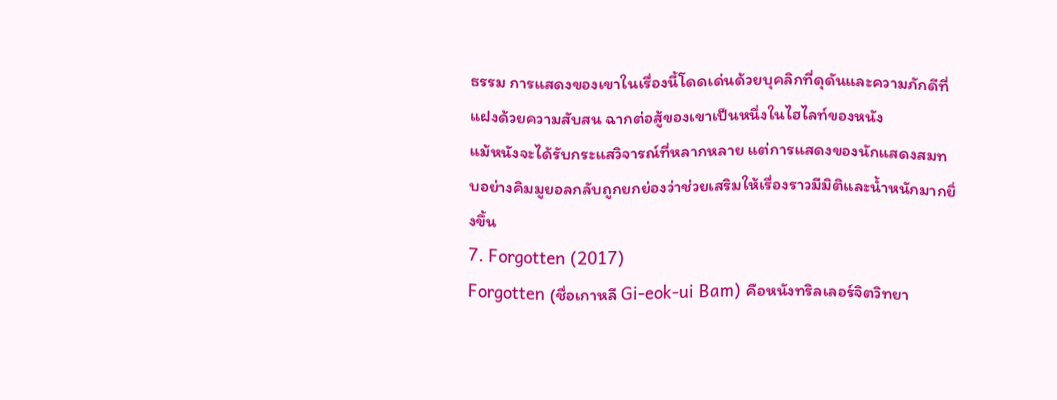ธรรม การแสดงของเขาในเรื่องนี้โดดเด่นด้วยบุคลิกที่ดุดันและความภักดีที่แฝงด้วยความสับสน ฉากต่อสู้ของเขาเป็นหนึ่งในไฮไลท์ของหนัง
แม้หนังจะได้รับกระแสวิจารณ์ที่หลากหลาย แต่การแสดงของนักแสดงสมทบอย่างคิมมูยอลกลับถูกยกย่องว่าช่วยเสริมให้เรื่องราวมีมิติและน้ำหนักมากยิ่งขึ้น
7. Forgotten (2017)
Forgotten (ชื่อเกาหลี Gi-eok-ui Bam) คือหนังทริลเลอร์จิตวิทยา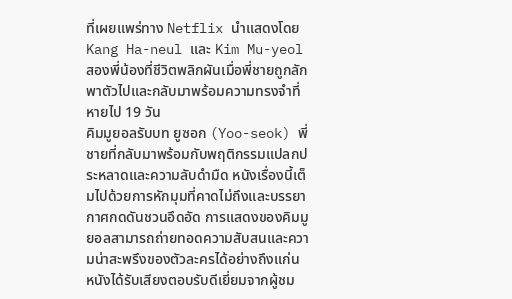ที่เผยแพร่ทาง Netflix นำแสดงโดย Kang Ha-neul และ Kim Mu-yeol สองพี่น้องที่ชีวิตพลิกผันเมื่อพี่ชายถูกลักพาตัวไปและกลับมาพร้อมความทรงจำที่หายไป 19 วัน
คิมมูยอลรับบท ยูซอก (Yoo-seok) พี่ชายที่กลับมาพร้อมกับพฤติกรรมแปลกประหลาดและความลับดำมืด หนังเรื่องนี้เต็มไปด้วยการหักมุมที่คาดไม่ถึงและบรรยากาศกดดันชวนอึดอัด การแสดงของคิมมูยอลสามารถถ่ายทอดความสับสนและความน่าสะพรึงของตัวละครได้อย่างถึงแก่น
หนังได้รับเสียงตอบรับดีเยี่ยมจากผู้ชม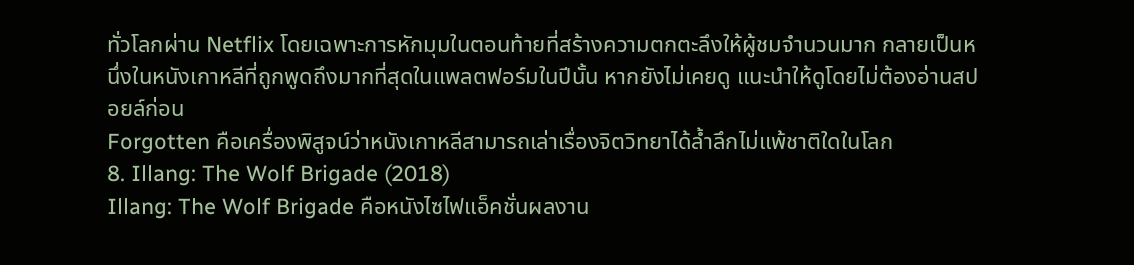ทั่วโลกผ่าน Netflix โดยเฉพาะการหักมุมในตอนท้ายที่สร้างความตกตะลึงให้ผู้ชมจำนวนมาก กลายเป็นหนึ่งในหนังเกาหลีที่ถูกพูดถึงมากที่สุดในแพลตฟอร์มในปีนั้น หากยังไม่เคยดู แนะนำให้ดูโดยไม่ต้องอ่านสปอยล์ก่อน
Forgotten คือเครื่องพิสูจน์ว่าหนังเกาหลีสามารถเล่าเรื่องจิตวิทยาได้ล้ำลึกไม่แพ้ชาติใดในโลก
8. Illang: The Wolf Brigade (2018)
Illang: The Wolf Brigade คือหนังไซไฟแอ็คชั่นผลงาน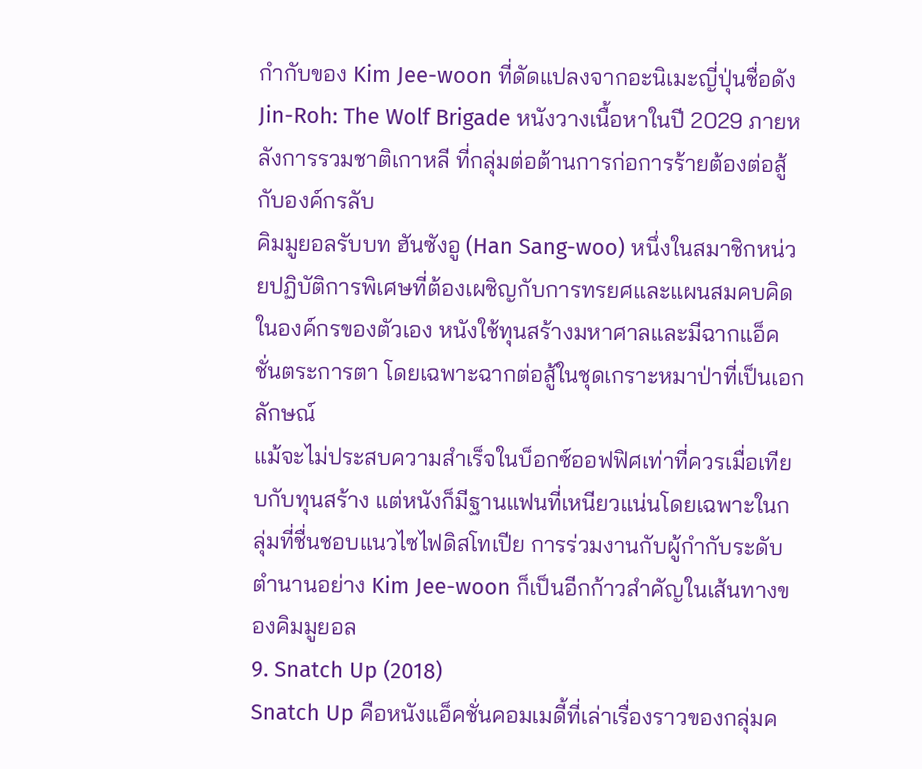กำกับของ Kim Jee-woon ที่ดัดแปลงจากอะนิเมะญี่ปุ่นชื่อดัง Jin-Roh: The Wolf Brigade หนังวางเนื้อหาในปี 2029 ภายหลังการรวมชาติเกาหลี ที่กลุ่มต่อต้านการก่อการร้ายต้องต่อสู้กับองค์กรลับ
คิมมูยอลรับบท ฮันซังอู (Han Sang-woo) หนึ่งในสมาชิกหน่วยปฏิบัติการพิเศษที่ต้องเผชิญกับการทรยศและแผนสมคบคิดในองค์กรของตัวเอง หนังใช้ทุนสร้างมหาศาลและมีฉากแอ็คชั่นตระการตา โดยเฉพาะฉากต่อสู้ในชุดเกราะหมาป่าที่เป็นเอกลักษณ์
แม้จะไม่ประสบความสำเร็จในบ็อกซ์ออฟฟิศเท่าที่ควรเมื่อเทียบกับทุนสร้าง แต่หนังก็มีฐานแฟนที่เหนียวแน่นโดยเฉพาะในกลุ่มที่ชื่นชอบแนวไซไฟดิสโทเปีย การร่วมงานกับผู้กำกับระดับตำนานอย่าง Kim Jee-woon ก็เป็นอีกก้าวสำคัญในเส้นทางของคิมมูยอล
9. Snatch Up (2018)
Snatch Up คือหนังแอ็คชั่นคอมเมดี้ที่เล่าเรื่องราวของกลุ่มค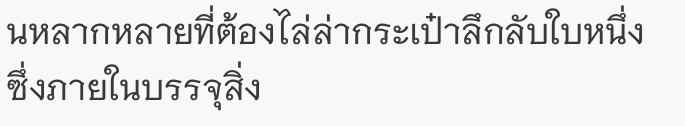นหลากหลายที่ต้องไล่ล่ากระเป๋าลึกลับใบหนึ่งซึ่งภายในบรรจุสิ่ง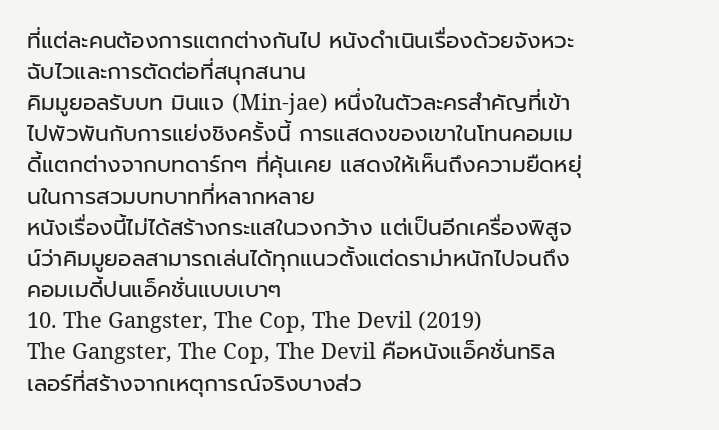ที่แต่ละคนต้องการแตกต่างกันไป หนังดำเนินเรื่องด้วยจังหวะฉับไวและการตัดต่อที่สนุกสนาน
คิมมูยอลรับบท มินแจ (Min-jae) หนึ่งในตัวละครสำคัญที่เข้าไปพัวพันกับการแย่งชิงครั้งนี้ การแสดงของเขาในโทนคอมเมดี้แตกต่างจากบทดาร์กๆ ที่คุ้นเคย แสดงให้เห็นถึงความยืดหยุ่นในการสวมบทบาทที่หลากหลาย
หนังเรื่องนี้ไม่ได้สร้างกระแสในวงกว้าง แต่เป็นอีกเครื่องพิสูจน์ว่าคิมมูยอลสามารถเล่นได้ทุกแนวตั้งแต่ดราม่าหนักไปจนถึงคอมเมดี้ปนแอ็คชั่นแบบเบาๆ
10. The Gangster, The Cop, The Devil (2019)
The Gangster, The Cop, The Devil คือหนังแอ็คชั่นทริลเลอร์ที่สร้างจากเหตุการณ์จริงบางส่ว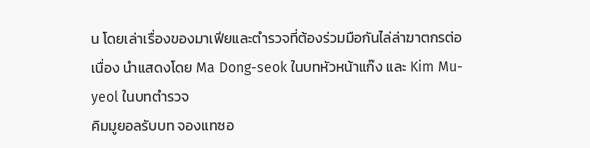น โดยเล่าเรื่องของมาเฟียและตำรวจที่ต้องร่วมมือกันไล่ล่าฆาตกรต่อเนื่อง นำแสดงโดย Ma Dong-seok ในบทหัวหน้าแก๊ง และ Kim Mu-yeol ในบทตำรวจ
คิมมูยอลรับบท จองแทซอ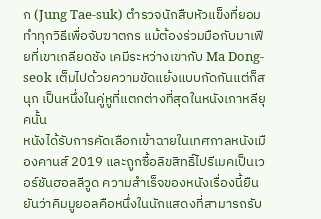ก (Jung Tae-suk) ตำรวจนักสืบหัวแข็งที่ยอมทำทุกวิธีเพื่อจับฆาตกร แม้ต้องร่วมมือกับมาเฟียที่เขาเกลียดชัง เคมีระหว่างเขากับ Ma Dong-seok เต็มไปด้วยความขัดแย้งแบบกัดกันแต่ก็สนุก เป็นหนึ่งในคู่หูที่แตกต่างที่สุดในหนังเกาหลียุคนั้น
หนังได้รับการคัดเลือกเข้าฉายในเทศกาลหนังเมืองคานส์ 2019 และถูกซื้อลิขสิทธิ์ไปรีเมคเป็นเวอร์ชันฮอลลีวูด ความสำเร็จของหนังเรื่องนี้ยืนยันว่าคิมมูยอลคือหนึ่งในนักแสดงที่สามารถรับ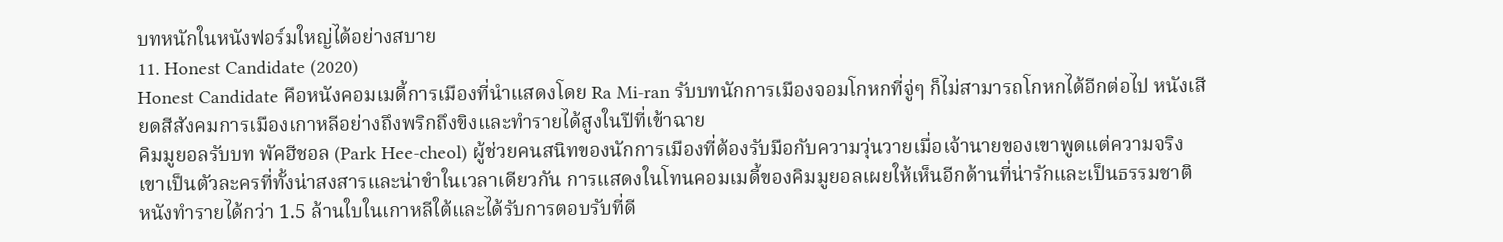บทหนักในหนังฟอร์มใหญ่ได้อย่างสบาย
11. Honest Candidate (2020)
Honest Candidate คือหนังคอมเมดี้การเมืองที่นำแสดงโดย Ra Mi-ran รับบทนักการเมืองจอมโกหกที่จู่ๆ ก็ไม่สามารถโกหกได้อีกต่อไป หนังเสียดสีสังคมการเมืองเกาหลีอย่างถึงพริกถึงขิงและทำรายได้สูงในปีที่เข้าฉาย
คิมมูยอลรับบท พัคฮีชอล (Park Hee-cheol) ผู้ช่วยคนสนิทของนักการเมืองที่ต้องรับมือกับความวุ่นวายเมื่อเจ้านายของเขาพูดแต่ความจริง เขาเป็นตัวละครที่ทั้งน่าสงสารและน่าขำในเวลาเดียวกัน การแสดงในโทนคอมเมดี้ของคิมมูยอลเผยให้เห็นอีกด้านที่น่ารักและเป็นธรรมชาติ
หนังทำรายได้กว่า 1.5 ล้านใบในเกาหลีใต้และได้รับการตอบรับที่ดี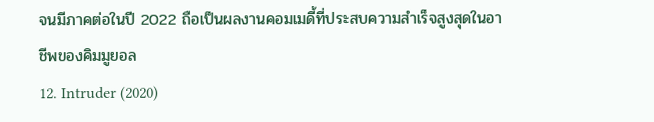จนมีภาคต่อในปี 2022 ถือเป็นผลงานคอมเมดี้ที่ประสบความสำเร็จสูงสุดในอาชีพของคิมมูยอล
12. Intruder (2020)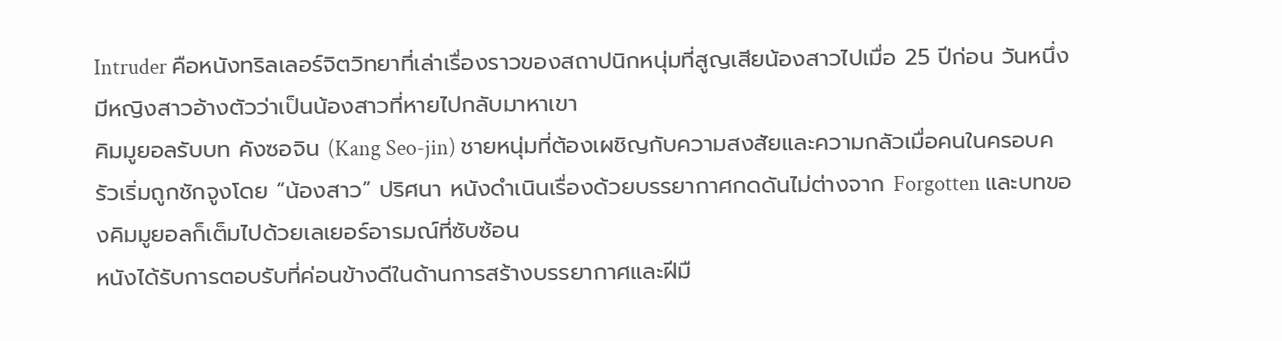Intruder คือหนังทริลเลอร์จิตวิทยาที่เล่าเรื่องราวของสถาปนิกหนุ่มที่สูญเสียน้องสาวไปเมื่อ 25 ปีก่อน วันหนึ่งมีหญิงสาวอ้างตัวว่าเป็นน้องสาวที่หายไปกลับมาหาเขา
คิมมูยอลรับบท คังซอจิน (Kang Seo-jin) ชายหนุ่มที่ต้องเผชิญกับความสงสัยและความกลัวเมื่อคนในครอบครัวเริ่มถูกชักจูงโดย “น้องสาว” ปริศนา หนังดำเนินเรื่องด้วยบรรยากาศกดดันไม่ต่างจาก Forgotten และบทของคิมมูยอลก็เต็มไปด้วยเลเยอร์อารมณ์ที่ซับซ้อน
หนังได้รับการตอบรับที่ค่อนข้างดีในด้านการสร้างบรรยากาศและฝีมื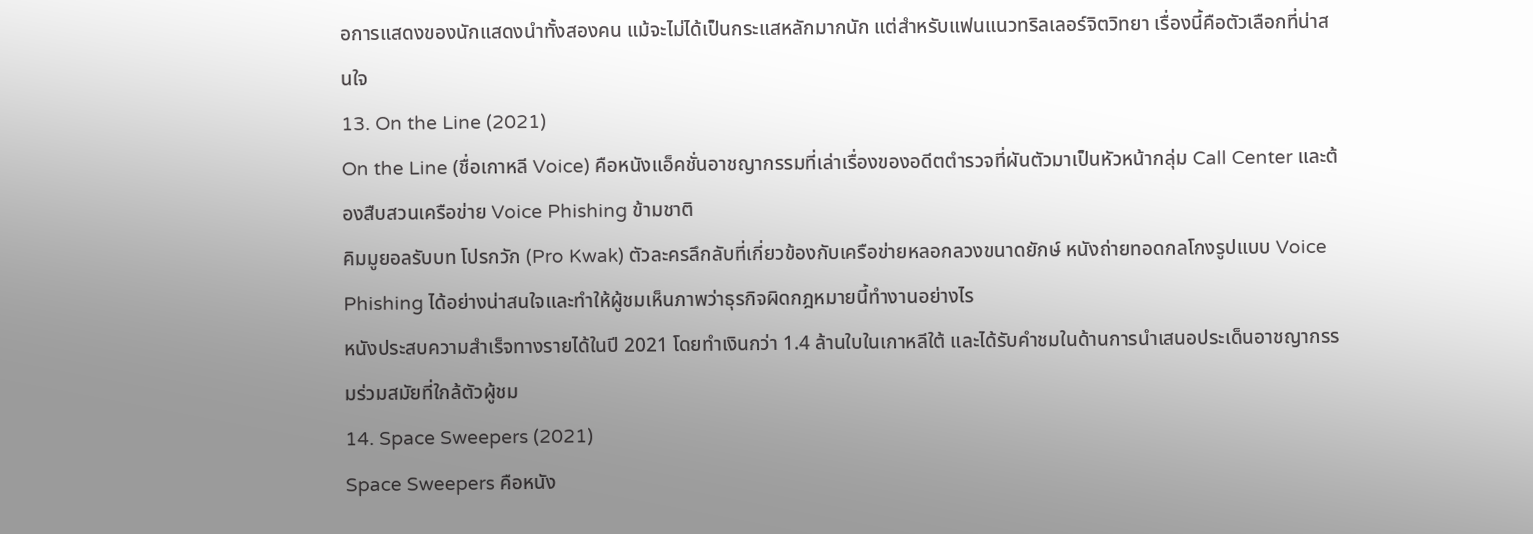อการแสดงของนักแสดงนำทั้งสองคน แม้จะไม่ได้เป็นกระแสหลักมากนัก แต่สำหรับแฟนแนวทริลเลอร์จิตวิทยา เรื่องนี้คือตัวเลือกที่น่าสนใจ
13. On the Line (2021)
On the Line (ชื่อเกาหลี Voice) คือหนังแอ็คชั่นอาชญากรรมที่เล่าเรื่องของอดีตตำรวจที่ผันตัวมาเป็นหัวหน้ากลุ่ม Call Center และต้องสืบสวนเครือข่าย Voice Phishing ข้ามชาติ
คิมมูยอลรับบท โปรกวัก (Pro Kwak) ตัวละครลึกลับที่เกี่ยวข้องกับเครือข่ายหลอกลวงขนาดยักษ์ หนังถ่ายทอดกลโกงรูปแบบ Voice Phishing ได้อย่างน่าสนใจและทำให้ผู้ชมเห็นภาพว่าธุรกิจผิดกฎหมายนี้ทำงานอย่างไร
หนังประสบความสำเร็จทางรายได้ในปี 2021 โดยทำเงินกว่า 1.4 ล้านใบในเกาหลีใต้ และได้รับคำชมในด้านการนำเสนอประเด็นอาชญากรรมร่วมสมัยที่ใกล้ตัวผู้ชม
14. Space Sweepers (2021)
Space Sweepers คือหนัง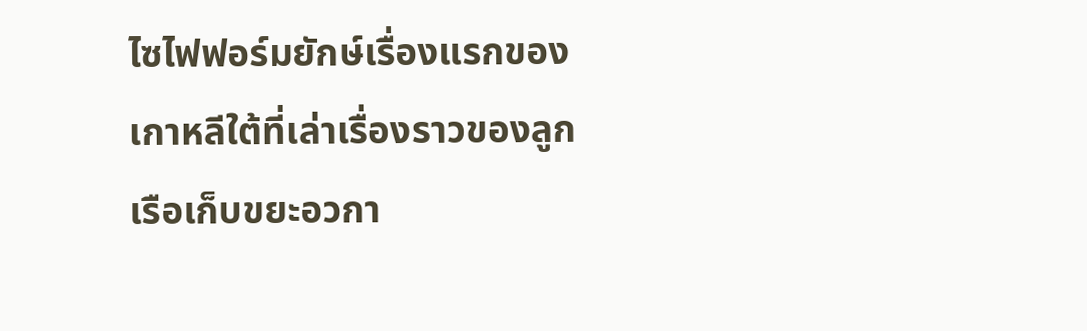ไซไฟฟอร์มยักษ์เรื่องแรกของเกาหลีใต้ที่เล่าเรื่องราวของลูกเรือเก็บขยะอวกา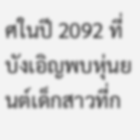ศในปี 2092 ที่บังเอิญพบหุ่นยนต์เด็กสาวที่ก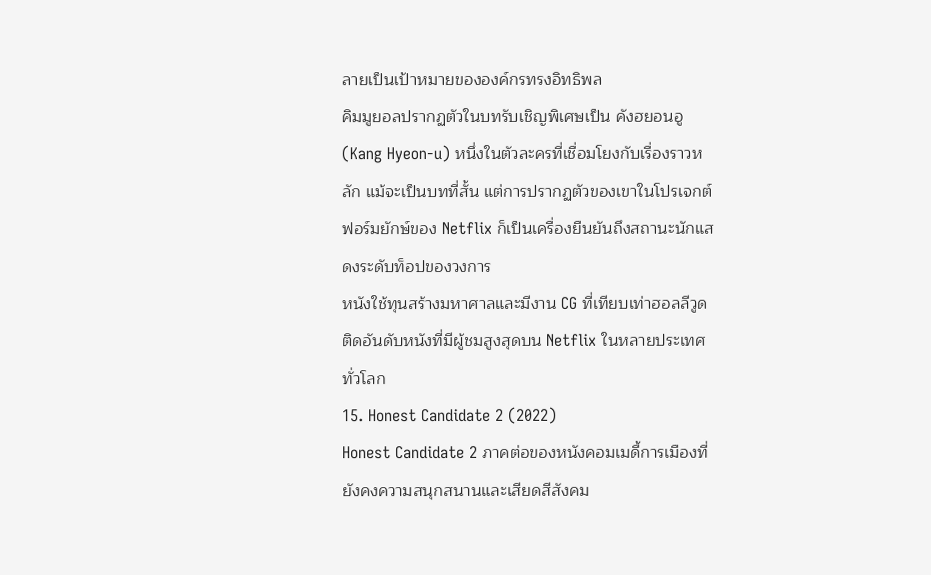ลายเป็นเป้าหมายขององค์กรทรงอิทธิพล
คิมมูยอลปรากฏตัวในบทรับเชิญพิเศษเป็น คังฮยอนอู (Kang Hyeon-u) หนึ่งในตัวละครที่เชื่อมโยงกับเรื่องราวหลัก แม้จะเป็นบทที่สั้น แต่การปรากฏตัวของเขาในโปรเจกต์ฟอร์มยักษ์ของ Netflix ก็เป็นเครื่องยืนยันถึงสถานะนักแสดงระดับท็อปของวงการ
หนังใช้ทุนสร้างมหาศาลและมีงาน CG ที่เทียบเท่าฮอลลีวูด ติดอันดับหนังที่มีผู้ชมสูงสุดบน Netflix ในหลายประเทศทั่วโลก
15. Honest Candidate 2 (2022)
Honest Candidate 2 ภาคต่อของหนังคอมเมดี้การเมืองที่ยังคงความสนุกสนานและเสียดสีสังคม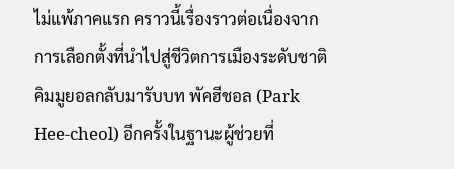ไม่แพ้ภาคแรก คราวนี้เรื่องราวต่อเนื่องจากการเลือกตั้งที่นำไปสู่ชีวิตการเมืองระดับชาติ
คิมมูยอลกลับมารับบท พัคฮีชอล (Park Hee-cheol) อีกครั้งในฐานะผู้ช่วยที่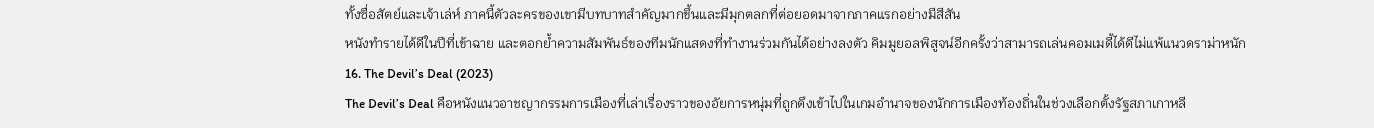ทั้งซื่อสัตย์และเจ้าเล่ห์ ภาคนี้ตัวละครของเขามีบทบาทสำคัญมากขึ้นและมีมุกตลกที่ต่อยอดมาจากภาคแรกอย่างมีสีสัน
หนังทำรายได้ดีในปีที่เข้าฉาย และตอกย้ำความสัมพันธ์ของทีมนักแสดงที่ทำงานร่วมกันได้อย่างลงตัว คิมมูยอลพิสูจน์อีกครั้งว่าสามารถเล่นคอมเมดี้ได้ดีไม่แพ้แนวดราม่าหนัก
16. The Devil’s Deal (2023)
The Devil’s Deal คือหนังแนวอาชญากรรมการเมืองที่เล่าเรื่องราวของอัยการหนุ่มที่ถูกดึงเข้าไปในเกมอำนาจของนักการเมืองท้องถิ่นในช่วงเลือกตั้งรัฐสภาเกาหลี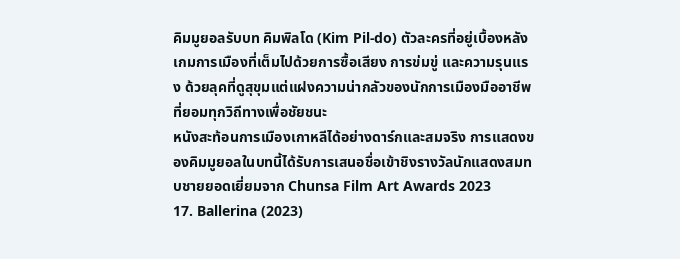คิมมูยอลรับบท คิมพิลโด (Kim Pil-do) ตัวละครที่อยู่เบื้องหลังเกมการเมืองที่เต็มไปด้วยการซื้อเสียง การข่มขู่ และความรุนแรง ด้วยลุคที่ดูสุขุมแต่แฝงความน่ากลัวของนักการเมืองมืออาชีพที่ยอมทุกวิถีทางเพื่อชัยชนะ
หนังสะท้อนการเมืองเกาหลีได้อย่างดาร์กและสมจริง การแสดงของคิมมูยอลในบทนี้ได้รับการเสนอชื่อเข้าชิงรางวัลนักแสดงสมทบชายยอดเยี่ยมจาก Chunsa Film Art Awards 2023
17. Ballerina (2023)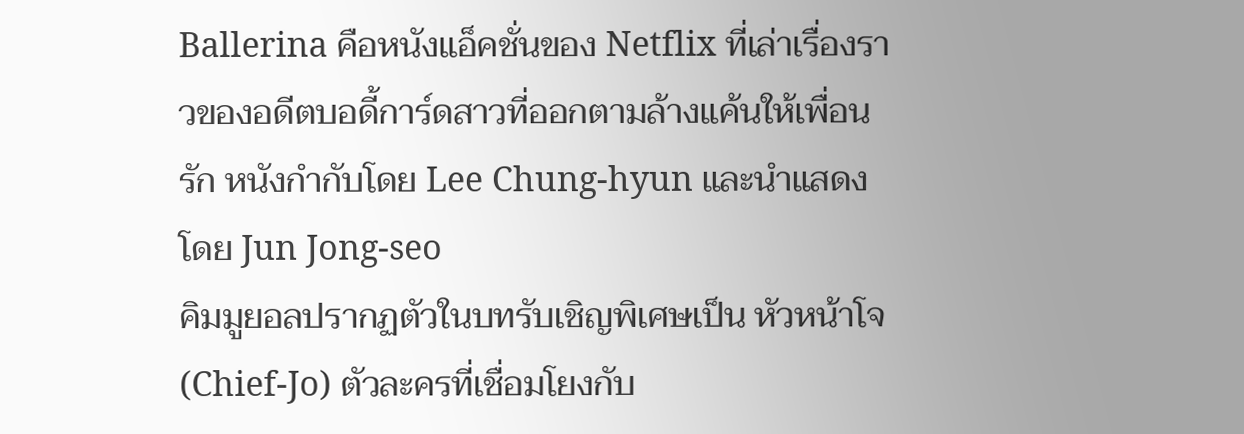Ballerina คือหนังแอ็คชั่นของ Netflix ที่เล่าเรื่องราวของอดีตบอดี้การ์ดสาวที่ออกตามล้างแค้นให้เพื่อนรัก หนังกำกับโดย Lee Chung-hyun และนำแสดงโดย Jun Jong-seo
คิมมูยอลปรากฏตัวในบทรับเชิญพิเศษเป็น หัวหน้าโจ (Chief-Jo) ตัวละครที่เชื่อมโยงกับ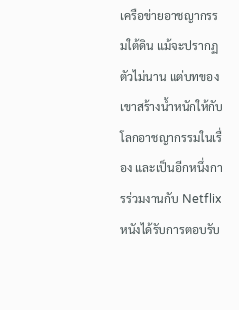เครือข่ายอาชญากรรมใต้ดิน แม้จะปรากฏตัวไม่นาน แต่บทของเขาสร้างน้ำหนักให้กับโลกอาชญากรรมในเรื่อง และเป็นอีกหนึ่งการร่วมงานกับ Netflix
หนังได้รับการตอบรับ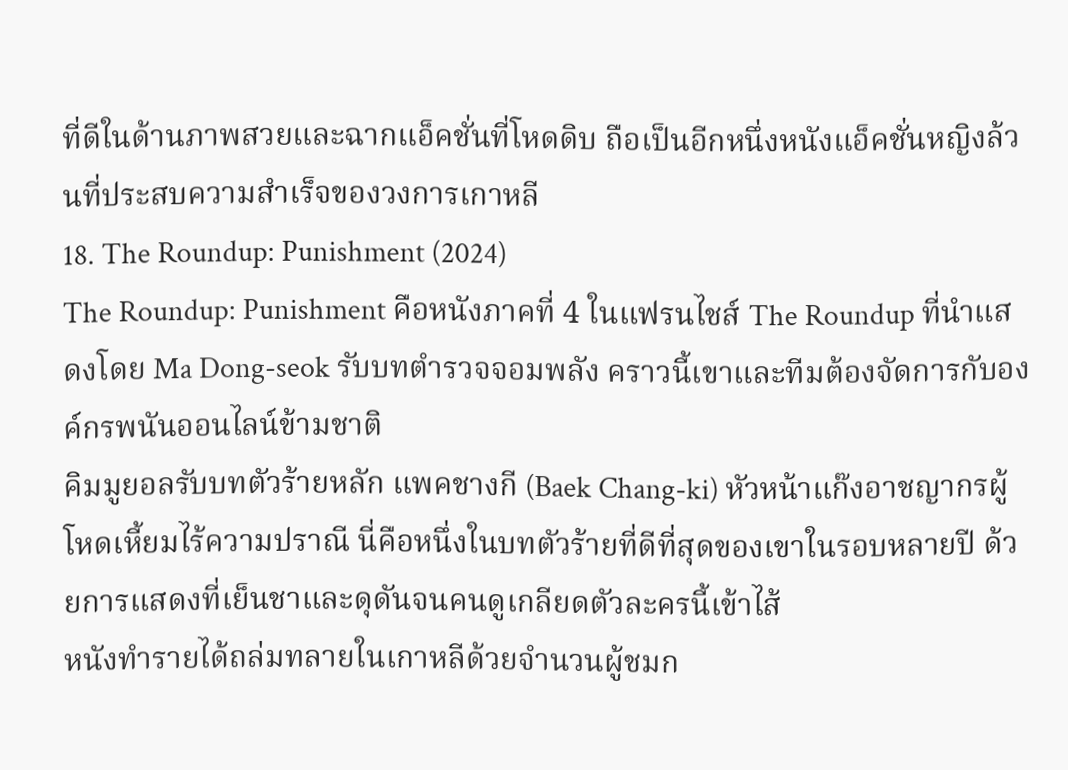ที่ดีในด้านภาพสวยและฉากแอ็คชั่นที่โหดดิบ ถือเป็นอีกหนึ่งหนังแอ็คชั่นหญิงล้วนที่ประสบความสำเร็จของวงการเกาหลี
18. The Roundup: Punishment (2024)
The Roundup: Punishment คือหนังภาคที่ 4 ในแฟรนไชส์ The Roundup ที่นำแสดงโดย Ma Dong-seok รับบทตำรวจจอมพลัง คราวนี้เขาและทีมต้องจัดการกับองค์กรพนันออนไลน์ข้ามชาติ
คิมมูยอลรับบทตัวร้ายหลัก แพคชางกี (Baek Chang-ki) หัวหน้าแก๊งอาชญากรผู้โหดเหี้ยมไร้ความปราณี นี่คือหนึ่งในบทตัวร้ายที่ดีที่สุดของเขาในรอบหลายปี ด้วยการแสดงที่เย็นชาและดุดันจนคนดูเกลียดตัวละครนี้เข้าไส้
หนังทำรายได้ถล่มทลายในเกาหลีด้วยจำนวนผู้ชมก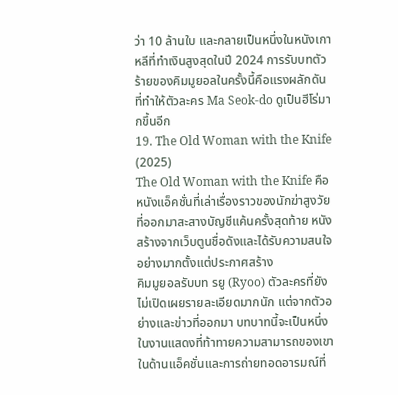ว่า 10 ล้านใบ และกลายเป็นหนึ่งในหนังเกาหลีที่ทำเงินสูงสุดในปี 2024 การรับบทตัวร้ายของคิมมูยอลในครั้งนี้คือแรงผลักดันที่ทำให้ตัวละคร Ma Seok-do ดูเป็นฮีโร่มากขึ้นอีก
19. The Old Woman with the Knife (2025)
The Old Woman with the Knife คือหนังแอ็คชั่นที่เล่าเรื่องราวของนักฆ่าสูงวัยที่ออกมาสะสางบัญชีแค้นครั้งสุดท้าย หนังสร้างจากเว็บตูนชื่อดังและได้รับความสนใจอย่างมากตั้งแต่ประกาศสร้าง
คิมมูยอลรับบท รยู (Ryoo) ตัวละครที่ยังไม่เปิดเผยรายละเอียดมากนัก แต่จากตัวอย่างและข่าวที่ออกมา บทบาทนี้จะเป็นหนึ่งในงานแสดงที่ท้าทายความสามารถของเขาในด้านแอ็คชั่นและการถ่ายทอดอารมณ์ที่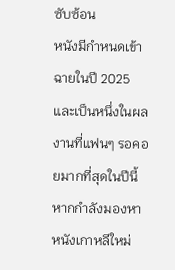ซับซ้อน
หนังมีกำหนดเข้าฉายในปี 2025 และเป็นหนึ่งในผลงานที่แฟนๆ รอคอยมากที่สุดในปีนี้ หากกำลังมองหา หนังเกาหลีใหม่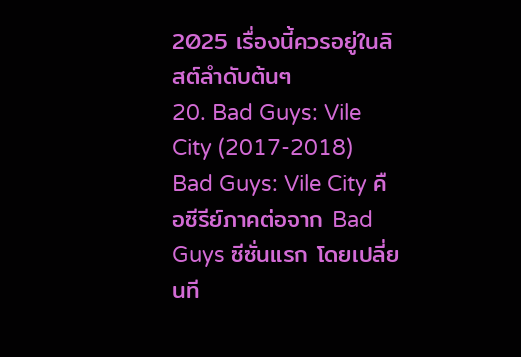2025 เรื่องนี้ควรอยู่ในลิสต์ลำดับต้นๆ
20. Bad Guys: Vile City (2017-2018)
Bad Guys: Vile City คือซีรีย์ภาคต่อจาก Bad Guys ซีซั่นแรก โดยเปลี่ยนที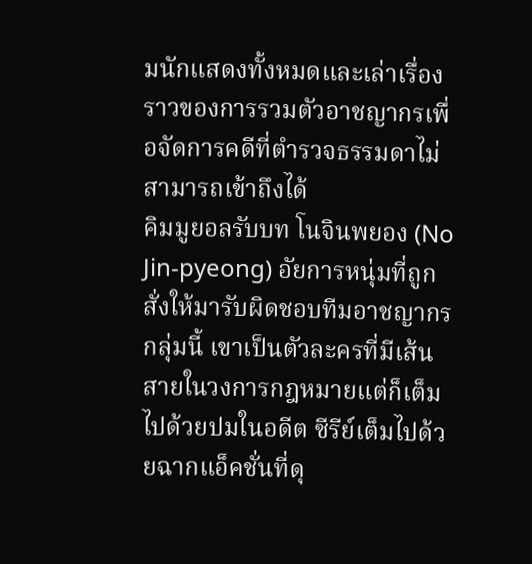มนักแสดงทั้งหมดและเล่าเรื่องราวของการรวมตัวอาชญากรเพื่อจัดการคดีที่ตำรวจธรรมดาไม่สามารถเข้าถึงได้
คิมมูยอลรับบท โนจินพยอง (No Jin-pyeong) อัยการหนุ่มที่ถูกสั่งให้มารับผิดชอบทีมอาชญากรกลุ่มนี้ เขาเป็นตัวละครที่มีเส้นสายในวงการกฎหมายแต่ก็เต็มไปด้วยปมในอดีต ซีรีย์เต็มไปด้วยฉากแอ็คชั่นที่ดุ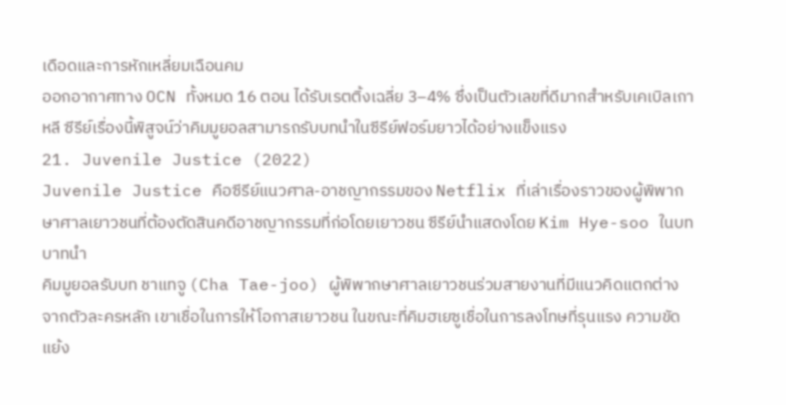เดือดและการหักเหลี่ยมเฉือนคม
ออกอากาศทาง OCN ทั้งหมด 16 ตอน ได้รับเรตติ้งเฉลี่ย 3–4% ซึ่งเป็นตัวเลขที่ดีมากสำหรับเคเบิลเกาหลี ซีรีย์เรื่องนี้พิสูจน์ว่าคิมมูยอลสามารถรับบทนำในซีรีย์ฟอร์มยาวได้อย่างแข็งแรง
21. Juvenile Justice (2022)
Juvenile Justice คือซีรีย์แนวศาล-อาชญากรรมของ Netflix ที่เล่าเรื่องราวของผู้พิพากษาศาลเยาวชนที่ต้องตัดสินคดีอาชญากรรมที่ก่อโดยเยาวชน ซีรีย์นำแสดงโดย Kim Hye-soo ในบทบาทนำ
คิมมูยอลรับบท ชาแทจู (Cha Tae-joo) ผู้พิพากษาศาลเยาวชนร่วมสายงานที่มีแนวคิดแตกต่างจากตัวละครหลัก เขาเชื่อในการให้โอกาสเยาวชน ในขณะที่คิมฮเยซูเชื่อในการลงโทษที่รุนแรง ความขัดแย้ง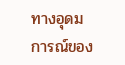ทางอุดมการณ์ของ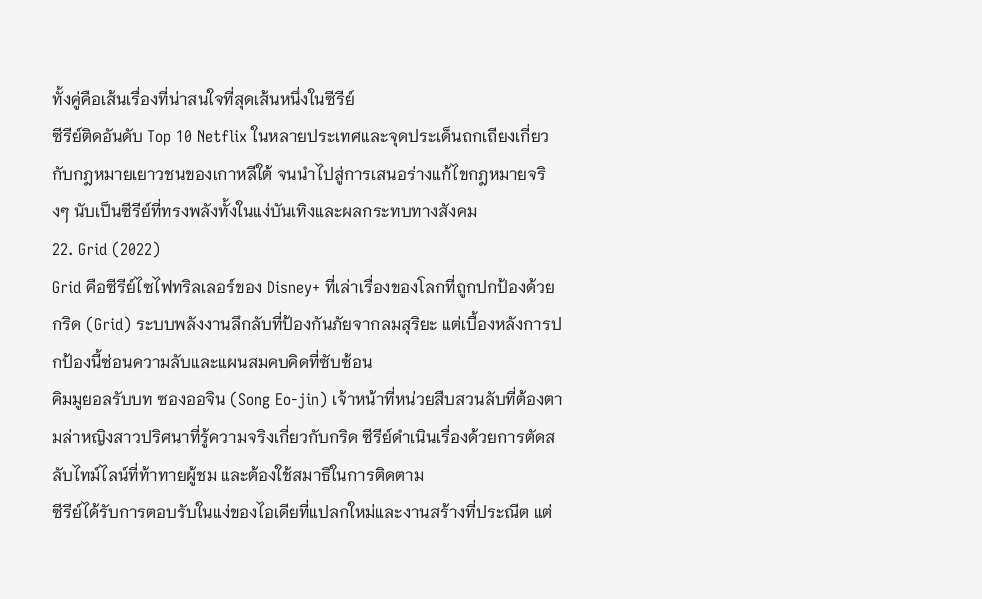ทั้งคู่คือเส้นเรื่องที่น่าสนใจที่สุดเส้นหนึ่งในซีรีย์
ซีรีย์ติดอันดับ Top 10 Netflix ในหลายประเทศและจุดประเด็นถกเถียงเกี่ยวกับกฎหมายเยาวชนของเกาหลีใต้ จนนำไปสู่การเสนอร่างแก้ไขกฎหมายจริงๆ นับเป็นซีรีย์ที่ทรงพลังทั้งในแง่บันเทิงและผลกระทบทางสังคม
22. Grid (2022)
Grid คือซีรีย์ไซไฟทริลเลอร์ของ Disney+ ที่เล่าเรื่องของโลกที่ถูกปกป้องด้วยกริด (Grid) ระบบพลังงานลึกลับที่ป้องกันภัยจากลมสุริยะ แต่เบื้องหลังการปกป้องนี้ซ่อนความลับและแผนสมคบคิดที่ซับซ้อน
คิมมูยอลรับบท ซองออจิน (Song Eo-jin) เจ้าหน้าที่หน่วยสืบสวนลับที่ต้องตามล่าหญิงสาวปริศนาที่รู้ความจริงเกี่ยวกับกริด ซีรีย์ดำเนินเรื่องด้วยการตัดสลับไทม์ไลน์ที่ท้าทายผู้ชม และต้องใช้สมาธิในการติดตาม
ซีรีย์ได้รับการตอบรับในแง่ของไอเดียที่แปลกใหม่และงานสร้างที่ประณีต แต่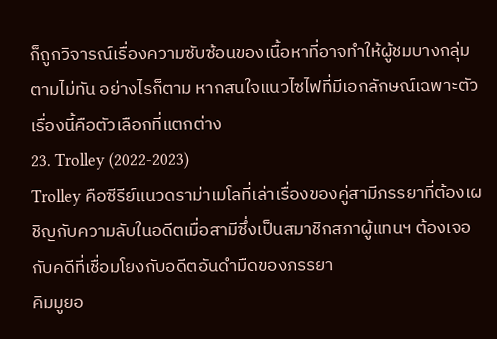ก็ถูกวิจารณ์เรื่องความซับซ้อนของเนื้อหาที่อาจทำให้ผู้ชมบางกลุ่มตามไม่ทัน อย่างไรก็ตาม หากสนใจแนวไซไฟที่มีเอกลักษณ์เฉพาะตัว เรื่องนี้คือตัวเลือกที่แตกต่าง
23. Trolley (2022-2023)
Trolley คือซีรีย์แนวดราม่าเมโลที่เล่าเรื่องของคู่สามีภรรยาที่ต้องเผชิญกับความลับในอดีตเมื่อสามีซึ่งเป็นสมาชิกสภาผู้แทนฯ ต้องเจอกับคดีที่เชื่อมโยงกับอดีตอันดำมืดของภรรยา
คิมมูยอ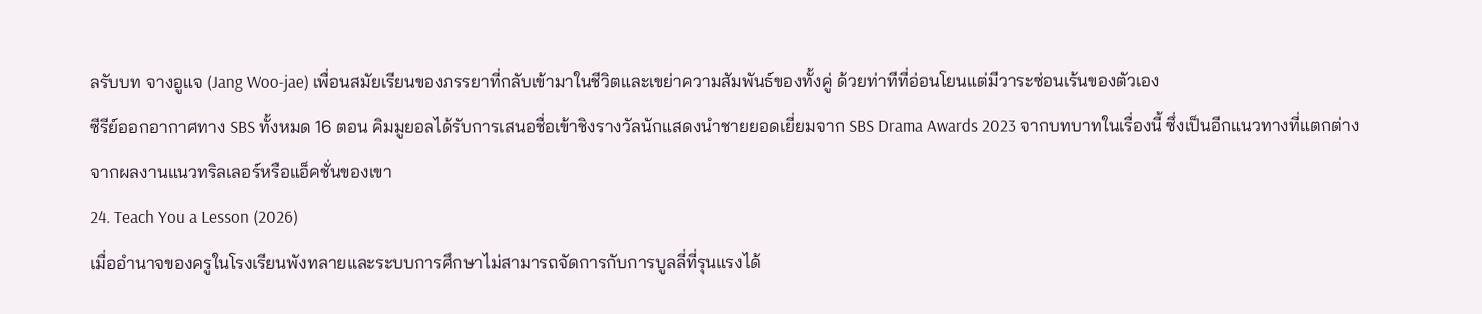ลรับบท จางอูแจ (Jang Woo-jae) เพื่อนสมัยเรียนของภรรยาที่กลับเข้ามาในชีวิตและเขย่าความสัมพันธ์ของทั้งคู่ ด้วยท่าทีที่อ่อนโยนแต่มีวาระซ่อนเร้นของตัวเอง
ซีรีย์ออกอากาศทาง SBS ทั้งหมด 16 ตอน คิมมูยอลได้รับการเสนอชื่อเข้าชิงรางวัลนักแสดงนำชายยอดเยี่ยมจาก SBS Drama Awards 2023 จากบทบาทในเรื่องนี้ ซึ่งเป็นอีกแนวทางที่แตกต่างจากผลงานแนวทริลเลอร์หรือแอ็คชั่นของเขา
24. Teach You a Lesson (2026)
เมื่ออำนาจของครูในโรงเรียนพังทลายและระบบการศึกษาไม่สามารถจัดการกับการบูลลี่ที่รุนแรงได้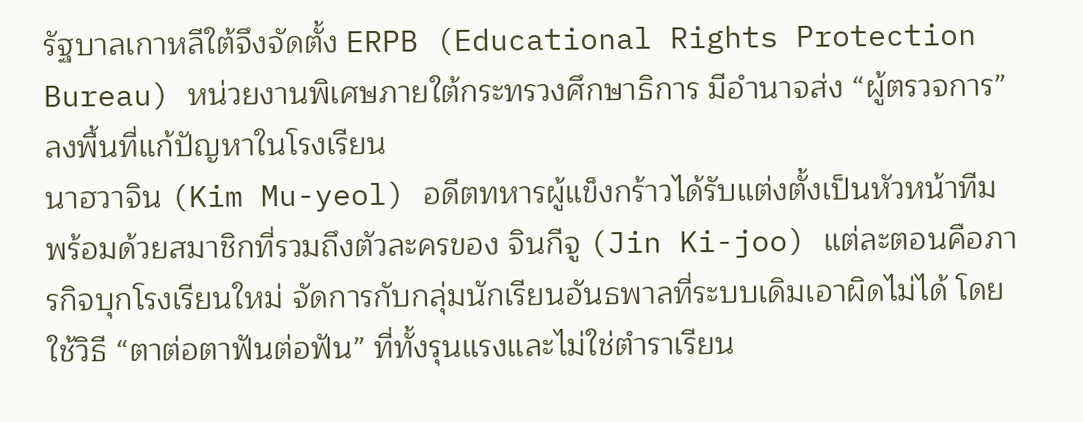รัฐบาลเกาหลีใต้จึงจัดตั้ง ERPB (Educational Rights Protection Bureau) หน่วยงานพิเศษภายใต้กระทรวงศึกษาธิการ มีอำนาจส่ง “ผู้ตรวจการ” ลงพื้นที่แก้ปัญหาในโรงเรียน
นาฮวาจิน (Kim Mu-yeol) อดีตทหารผู้แข็งกร้าวได้รับแต่งตั้งเป็นหัวหน้าทีม พร้อมด้วยสมาชิกที่รวมถึงตัวละครของ จินกีจู (Jin Ki-joo) แต่ละตอนคือภารกิจบุกโรงเรียนใหม่ จัดการกับกลุ่มนักเรียนอันธพาลที่ระบบเดิมเอาผิดไม่ได้ โดยใช้วิธี “ตาต่อตาฟันต่อฟัน” ที่ทั้งรุนแรงและไม่ใช่ตำราเรียน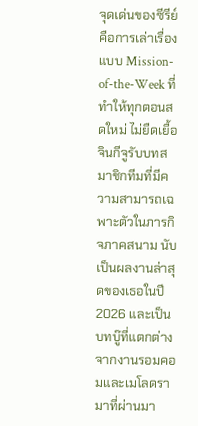จุดเด่นของซีรีย์คือการเล่าเรื่องแบบ Mission-of-the-Week ที่ทำให้ทุกตอนสดใหม่ ไม่ยืดเยื้อ จินกีจูรับบทสมาชิกทีมที่มีความสามารถเฉพาะตัวในภารกิจภาคสนาม นับเป็นผลงานล่าสุดของเธอในปี 2026 และเป็นบทบู๊ที่แตกต่างจากงานรอมคอมและเมโลดรามาที่ผ่านมา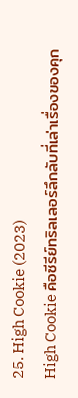25. High Cookie (2023)
High Cookie คือซีรีย์ทริลเลอร์ลึกลับที่เล่าเรื่องของคุก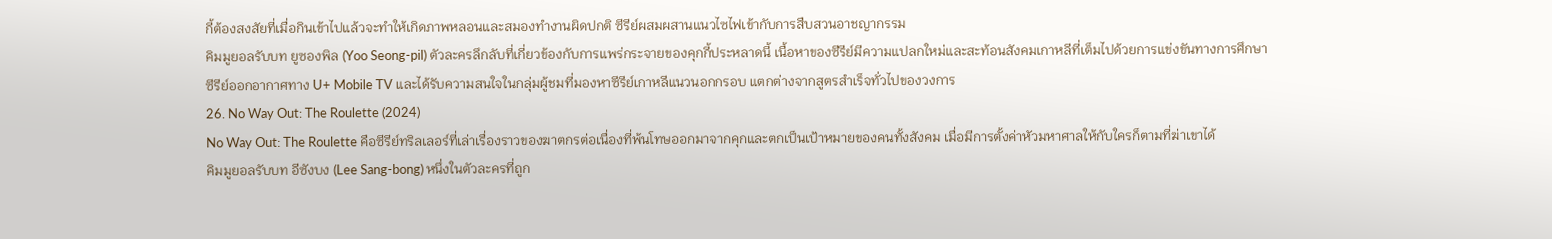กี้ต้องสงสัยที่เมื่อกินเข้าไปแล้วจะทำให้เกิดภาพหลอนและสมองทำงานผิดปกติ ซีรีย์ผสมผสานแนวไซไฟเข้ากับการสืบสวนอาชญากรรม
คิมมูยอลรับบท ยูซองพิล (Yoo Seong-pil) ตัวละครลึกลับที่เกี่ยวข้องกับการแพร่กระจายของคุกกี้ประหลาดนี้ เนื้อหาของซีรีย์มีความแปลกใหม่และสะท้อนสังคมเกาหลีที่เต็มไปด้วยการแข่งขันทางการศึกษา
ซีรีย์ออกอากาศทาง U+ Mobile TV และได้รับความสนใจในกลุ่มผู้ชมที่มองหาซีรีย์เกาหลีแนวนอกกรอบ แตกต่างจากสูตรสำเร็จทั่วไปของวงการ
26. No Way Out: The Roulette (2024)
No Way Out: The Roulette คือซีรีย์ทริลเลอร์ที่เล่าเรื่องราวของฆาตกรต่อเนื่องที่พ้นโทษออกมาจากคุกและตกเป็นเป้าหมายของคนทั้งสังคม เมื่อมีการตั้งค่าหัวมหาศาลให้กับใครก็ตามที่ฆ่าเขาได้
คิมมูยอลรับบท อีซังบง (Lee Sang-bong) หนึ่งในตัวละครที่ถูก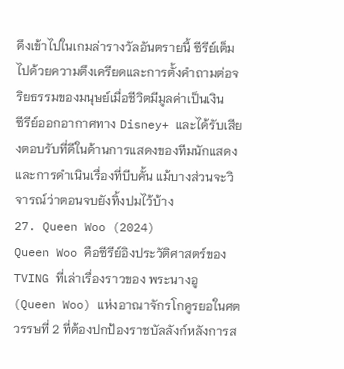ดึงเข้าไปในเกมล่ารางวัลอันตรายนี้ ซีรีย์เต็มไปด้วยความตึงเครียดและการตั้งคำถามต่อจริยธรรมของมนุษย์เมื่อชีวิตมีมูลค่าเป็นเงิน
ซีรีย์ออกอากาศทาง Disney+ และได้รับเสียงตอบรับที่ดีในด้านการแสดงของทีมนักแสดงและการดำเนินเรื่องที่บีบคั้น แม้บางส่วนจะวิจารณ์ว่าตอนจบยังทิ้งปมไว้บ้าง
27. Queen Woo (2024)
Queen Woo คือซีรีย์อิงประวัติศาสตร์ของ TVING ที่เล่าเรื่องราวของ พระนางอู (Queen Woo) แห่งอาณาจักรโกคูรยอในศตวรรษที่ 2 ที่ต้องปกป้องราชบัลลังก์หลังการส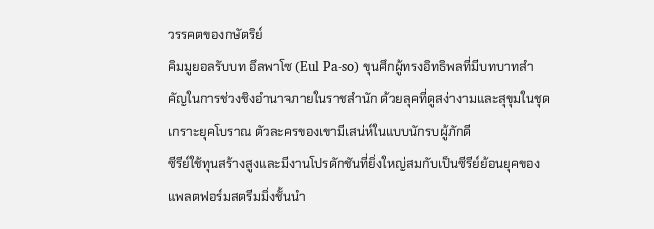วรรคตของกษัตริย์
คิมมูยอลรับบท อึลพาโซ (Eul Pa-so) ขุนศึกผู้ทรงอิทธิพลที่มีบทบาทสำคัญในการช่วงชิงอำนาจภายในราชสำนัก ด้วยลุคที่ดูสง่างามและสุขุมในชุดเกราะยุคโบราณ ตัวละครของเขามีเสน่ห์ในแบบนักรบผู้ภักดี
ซีรีย์ใช้ทุนสร้างสูงและมีงานโปรดักชันที่ยิ่งใหญ่สมกับเป็นซีรีย์ย้อนยุคของแพลตฟอร์มสตรีมมิ่งชั้นนำ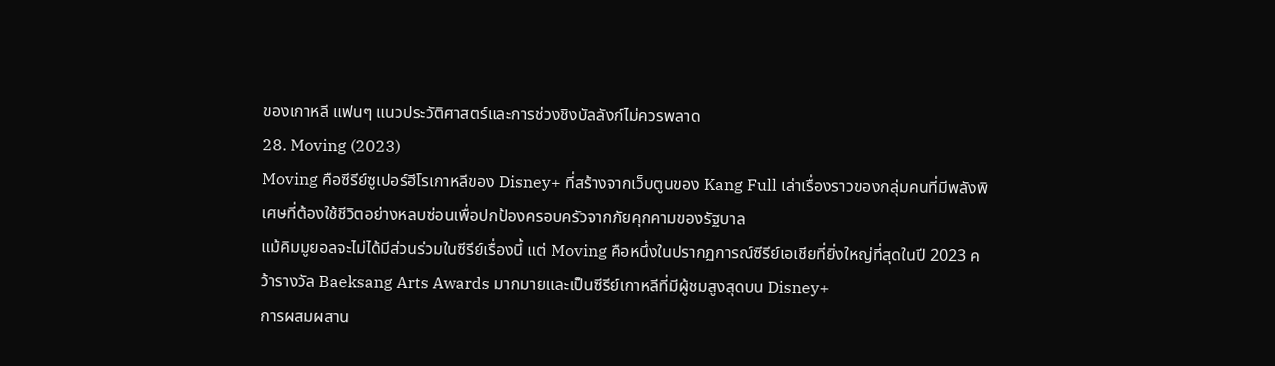ของเกาหลี แฟนๆ แนวประวัติศาสตร์และการช่วงชิงบัลลังก์ไม่ควรพลาด
28. Moving (2023)
Moving คือซีรีย์ซูเปอร์ฮีโรเกาหลีของ Disney+ ที่สร้างจากเว็บตูนของ Kang Full เล่าเรื่องราวของกลุ่มคนที่มีพลังพิเศษที่ต้องใช้ชีวิตอย่างหลบซ่อนเพื่อปกป้องครอบครัวจากภัยคุกคามของรัฐบาล
แม้คิมมูยอลจะไม่ได้มีส่วนร่วมในซีรีย์เรื่องนี้ แต่ Moving คือหนึ่งในปรากฏการณ์ซีรีย์เอเชียที่ยิ่งใหญ่ที่สุดในปี 2023 คว้ารางวัล Baeksang Arts Awards มากมายและเป็นซีรีย์เกาหลีที่มีผู้ชมสูงสุดบน Disney+
การผสมผสาน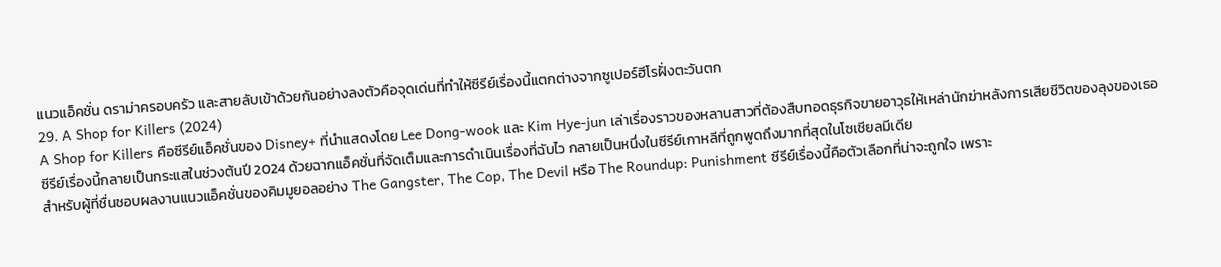แนวแอ็คชั่น ดราม่าครอบครัว และสายลับเข้าด้วยกันอย่างลงตัวคือจุดเด่นที่ทำให้ซีรีย์เรื่องนี้แตกต่างจากซูเปอร์ฮีโรฝั่งตะวันตก
29. A Shop for Killers (2024)
A Shop for Killers คือซีรีย์แอ็คชั่นของ Disney+ ที่นำแสดงโดย Lee Dong-wook และ Kim Hye-jun เล่าเรื่องราวของหลานสาวที่ต้องสืบทอดธุรกิจขายอาวุธให้เหล่านักฆ่าหลังการเสียชีวิตของลุงของเธอ
ซีรีย์เรื่องนี้กลายเป็นกระแสในช่วงต้นปี 2024 ด้วยฉากแอ็คชั่นที่จัดเต็มและการดำเนินเรื่องที่ฉับไว กลายเป็นหนึ่งในซีรีย์เกาหลีที่ถูกพูดถึงมากที่สุดในโซเชียลมีเดีย
สำหรับผู้ที่ชื่นชอบผลงานแนวแอ็คชั่นของคิมมูยอลอย่าง The Gangster, The Cop, The Devil หรือ The Roundup: Punishment ซีรีย์เรื่องนี้คือตัวเลือกที่น่าจะถูกใจ เพราะ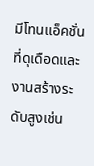มีโทนแอ็คชั่นที่ดุเดือดและงานสร้างระดับสูงเช่น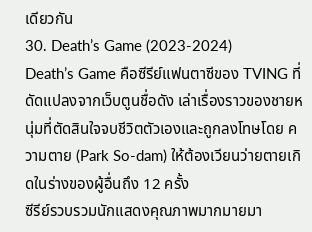เดียวกัน
30. Death’s Game (2023-2024)
Death’s Game คือซีรีย์แฟนตาซีของ TVING ที่ดัดแปลงจากเว็บตูนชื่อดัง เล่าเรื่องราวของชายหนุ่มที่ตัดสินใจจบชีวิตตัวเองและถูกลงโทษโดย ความตาย (Park So-dam) ให้ต้องเวียนว่ายตายเกิดในร่างของผู้อื่นถึง 12 ครั้ง
ซีรีย์รวบรวมนักแสดงคุณภาพมากมายมา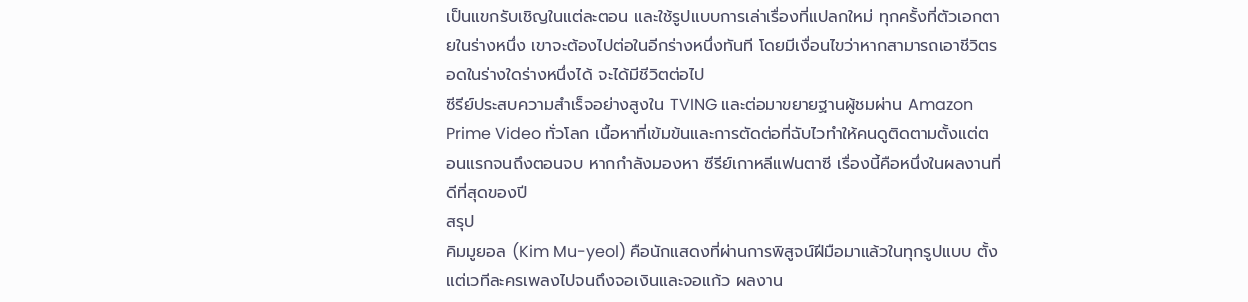เป็นแขกรับเชิญในแต่ละตอน และใช้รูปแบบการเล่าเรื่องที่แปลกใหม่ ทุกครั้งที่ตัวเอกตายในร่างหนึ่ง เขาจะต้องไปต่อในอีกร่างหนึ่งทันที โดยมีเงื่อนไขว่าหากสามารถเอาชีวิตรอดในร่างใดร่างหนึ่งได้ จะได้มีชีวิตต่อไป
ซีรีย์ประสบความสำเร็จอย่างสูงใน TVING และต่อมาขยายฐานผู้ชมผ่าน Amazon Prime Video ทั่วโลก เนื้อหาที่เข้มข้นและการตัดต่อที่ฉับไวทำให้คนดูติดตามตั้งแต่ตอนแรกจนถึงตอนจบ หากกำลังมองหา ซีรีย์เกาหลีแฟนตาซี เรื่องนี้คือหนึ่งในผลงานที่ดีที่สุดของปี
สรุป
คิมมูยอล (Kim Mu-yeol) คือนักแสดงที่ผ่านการพิสูจน์ฝีมือมาแล้วในทุกรูปแบบ ตั้งแต่เวทีละครเพลงไปจนถึงจอเงินและจอแก้ว ผลงาน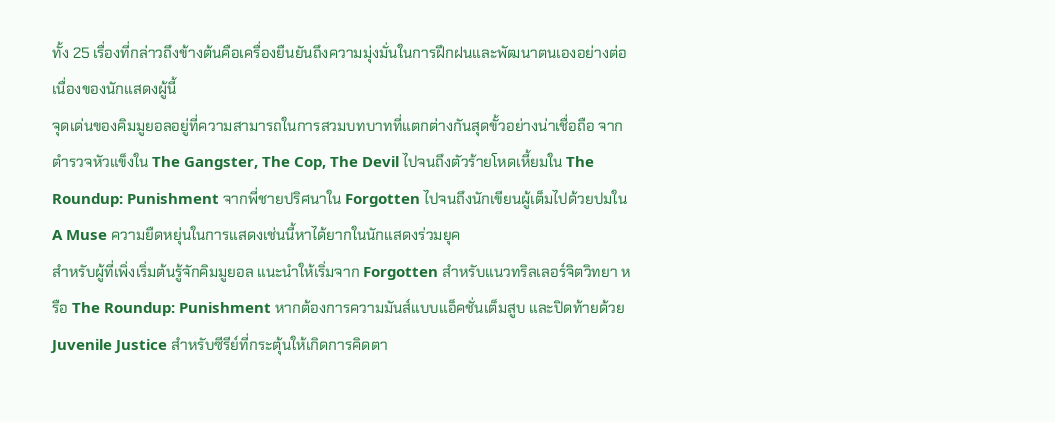ทั้ง 25 เรื่องที่กล่าวถึงข้างต้นคือเครื่องยืนยันถึงความมุ่งมั่นในการฝึกฝนและพัฒนาตนเองอย่างต่อเนื่องของนักแสดงผู้นี้
จุดเด่นของคิมมูยอลอยู่ที่ความสามารถในการสวมบทบาทที่แตกต่างกันสุดขั้วอย่างน่าเชื่อถือ จากตำรวจหัวแข็งใน The Gangster, The Cop, The Devil ไปจนถึงตัวร้ายโหดเหี้ยมใน The Roundup: Punishment จากพี่ชายปริศนาใน Forgotten ไปจนถึงนักเขียนผู้เต็มไปด้วยปมใน A Muse ความยืดหยุ่นในการแสดงเช่นนี้หาได้ยากในนักแสดงร่วมยุค
สำหรับผู้ที่เพิ่งเริ่มต้นรู้จักคิมมูยอล แนะนำให้เริ่มจาก Forgotten สำหรับแนวทริลเลอร์จิตวิทยา หรือ The Roundup: Punishment หากต้องการความมันส์แบบแอ็คชั่นเต็มสูบ และปิดท้ายด้วย Juvenile Justice สำหรับซีรีย์ที่กระตุ้นให้เกิดการคิดตา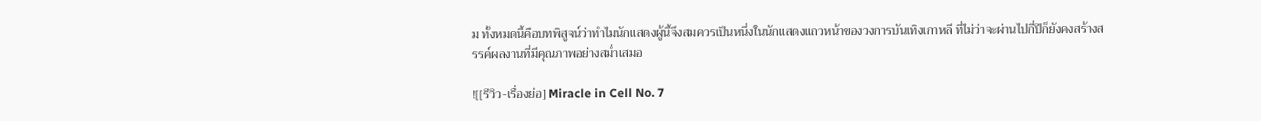ม ทั้งหมดนี้คือบทพิสูจน์ว่าทำไมนักแสดงผู้นี้จึงสมควรเป็นหนึ่งในนักแสดงแถวหน้าของวงการบันเทิงเกาหลี ที่ไม่ว่าจะผ่านไปกี่ปีก็ยังคงสร้างสรรค์ผลงานที่มีคุณภาพอย่างสม่ำเสมอ

![[รีวิว-เรื่องย่อ] Miracle in Cell No. 7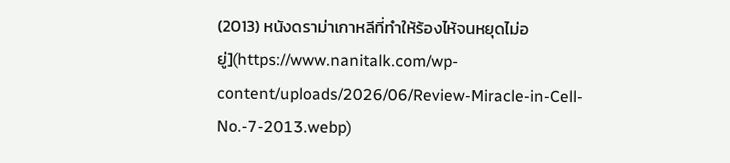(2013) หนังดราม่าเกาหลีที่ทำให้ร้องไห้จนหยุดไม่อยู่](https://www.nanitalk.com/wp-content/uploads/2026/06/Review-Miracle-in-Cell-No.-7-2013.webp)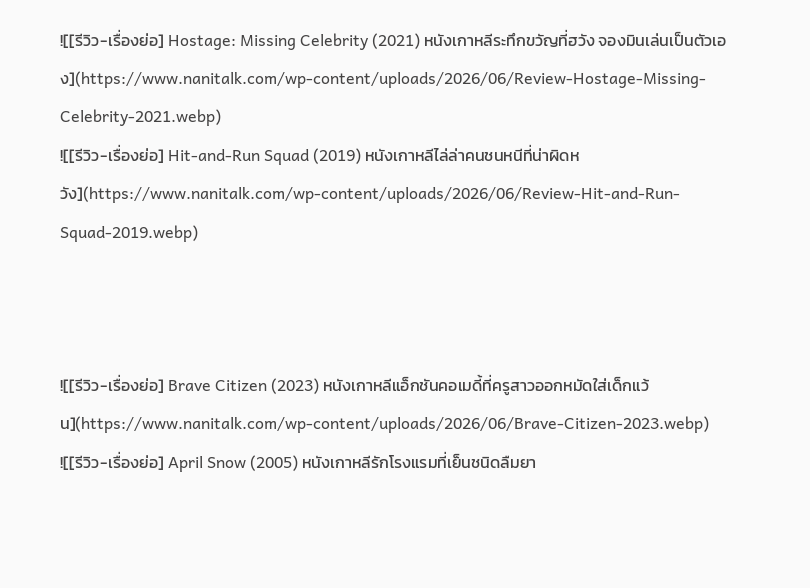![[รีวิว-เรื่องย่อ] Hostage: Missing Celebrity (2021) หนังเกาหลีระทึกขวัญที่ฮวัง จองมินเล่นเป็นตัวเอง](https://www.nanitalk.com/wp-content/uploads/2026/06/Review-Hostage-Missing-Celebrity-2021.webp)
![[รีวิว-เรื่องย่อ] Hit-and-Run Squad (2019) หนังเกาหลีไล่ล่าคนชนหนีที่น่าผิดหวัง](https://www.nanitalk.com/wp-content/uploads/2026/06/Review-Hit-and-Run-Squad-2019.webp)



![[รีวิว-เรื่องย่อ] Brave Citizen (2023) หนังเกาหลีแอ็กชันคอเมดี้ที่ครูสาวออกหมัดใส่เด็กแว้น](https://www.nanitalk.com/wp-content/uploads/2026/06/Brave-Citizen-2023.webp)
![[รีวิว-เรื่องย่อ] April Snow (2005) หนังเกาหลีรักโรงแรมที่เย็นชนิดลืมยา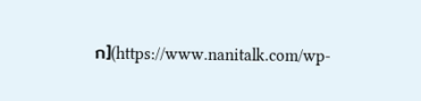ก](https://www.nanitalk.com/wp-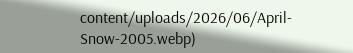content/uploads/2026/06/April-Snow-2005.webp)